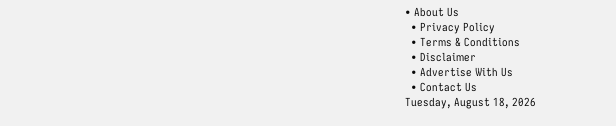• About Us
  • Privacy Policy
  • Terms & Conditions
  • Disclaimer
  • Advertise With Us
  • Contact Us
Tuesday, August 18, 2026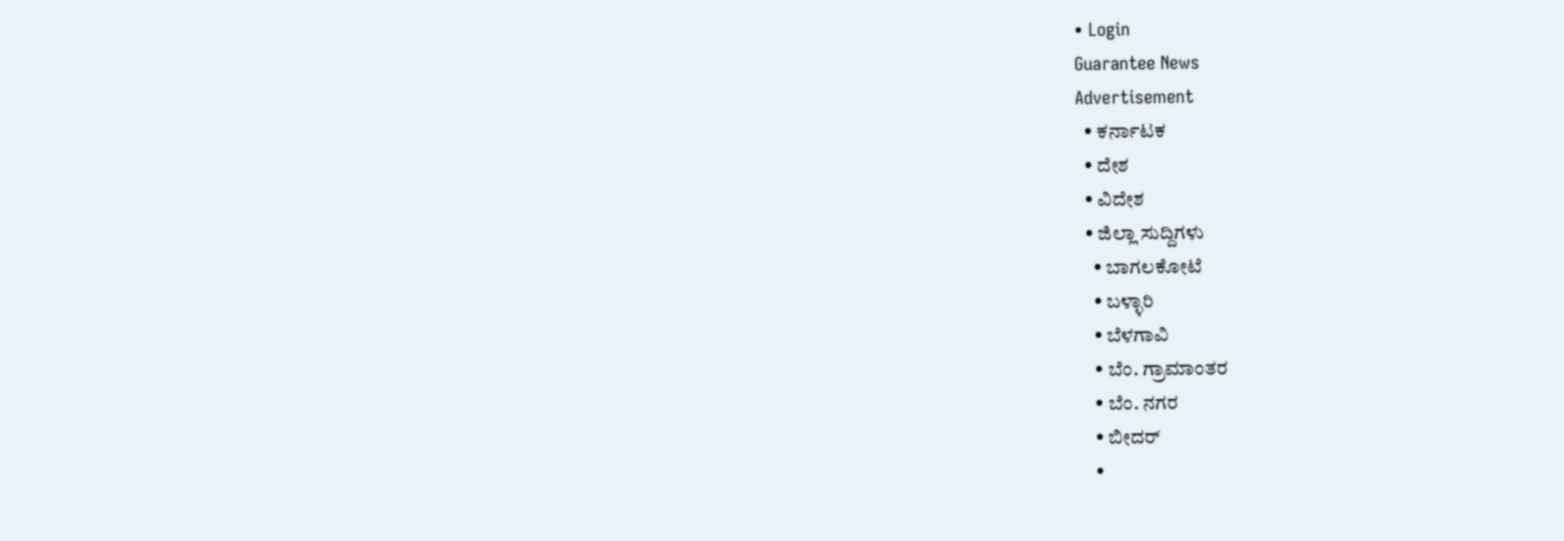• Login
Guarantee News
Advertisement
  • ಕರ್ನಾಟಕ
  • ದೇಶ
  • ವಿದೇಶ
  • ಜಿಲ್ಲಾ ಸುದ್ದಿಗಳು
    • ಬಾಗಲಕೋಟೆ
    • ಬಳ್ಳಾರಿ
    • ಬೆಳಗಾವಿ
    • ಬೆಂ. ಗ್ರಾಮಾಂತರ
    • ಬೆಂ. ನಗರ
    • ಬೀದರ್
    •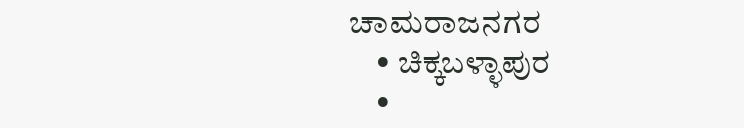ಚಾಮರಾಜನಗರ
    • ಚಿಕ್ಕಬಳ್ಳಾಪುರ
    •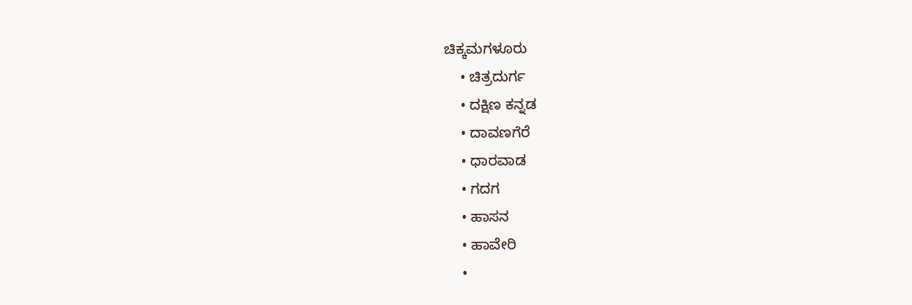ಚಿಕ್ಕಮಗಳೂರು
    • ಚಿತ್ರದುರ್ಗ
    • ದಕ್ಷಿಣ ಕನ್ನಡ
    • ದಾವಣಗೆರೆ
    • ಧಾರವಾಡ
    • ಗದಗ
    • ಹಾಸನ
    • ಹಾವೇರಿ
    •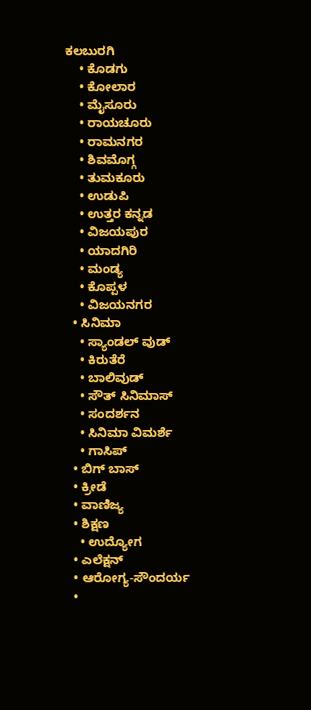ಕಲಬುರಗಿ
    • ಕೊಡಗು
    • ಕೋಲಾರ
    • ಮೈಸೂರು
    • ರಾಯಚೂರು
    • ರಾಮನಗರ
    • ಶಿವಮೊಗ್ಗ
    • ತುಮಕೂರು
    • ಉಡುಪಿ
    • ಉತ್ತರ ಕನ್ನಡ
    • ವಿಜಯಪುರ
    • ಯಾದಗಿರಿ
    • ಮಂಡ್ಯ
    • ಕೊಪ್ಪಳ
    • ವಿಜಯನಗರ
  • ಸಿನಿಮಾ
    • ಸ್ಯಾಂಡಲ್ ವುಡ್
    • ಕಿರುತೆರೆ
    • ಬಾಲಿವುಡ್
    • ಸೌತ್ ಸಿನಿಮಾಸ್
    • ಸಂದರ್ಶನ
    • ಸಿನಿಮಾ ವಿಮರ್ಶೆ
    • ಗಾಸಿಪ್
  • ಬಿಗ್ ಬಾಸ್
  • ಕ್ರೀಡೆ
  • ವಾಣಿಜ್ಯ
  • ಶಿಕ್ಷಣ
    • ಉದ್ಯೋಗ
  • ಎಲೆಕ್ಷನ್
  • ಆರೋಗ್ಯ-ಸೌಂದರ್ಯ
  •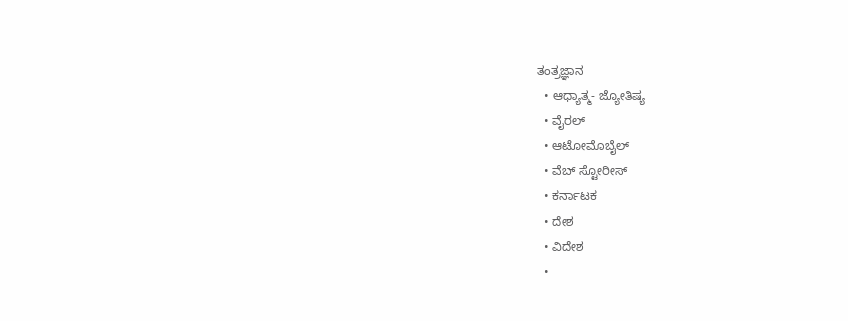ತಂತ್ರಜ್ಞಾನ
  • ಆಧ್ಯಾತ್ಮ- ಜ್ಯೋತಿಷ್ಯ
  • ವೈರಲ್
  • ಆಟೋಮೊಬೈಲ್
  • ವೆಬ್ ಸ್ಟೋರೀಸ್
  • ಕರ್ನಾಟಕ
  • ದೇಶ
  • ವಿದೇಶ
  •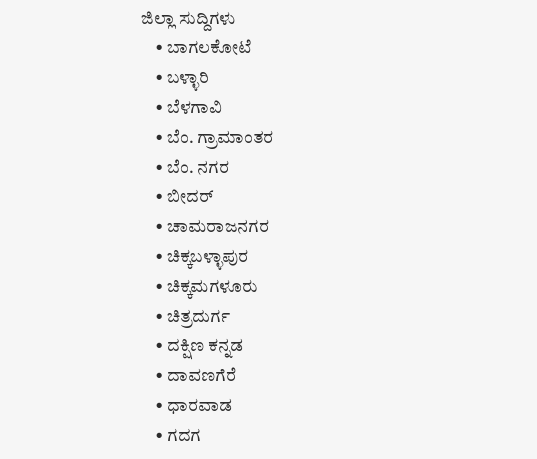ಜಿಲ್ಲಾ ಸುದ್ದಿಗಳು
    • ಬಾಗಲಕೋಟೆ
    • ಬಳ್ಳಾರಿ
    • ಬೆಳಗಾವಿ
    • ಬೆಂ. ಗ್ರಾಮಾಂತರ
    • ಬೆಂ. ನಗರ
    • ಬೀದರ್
    • ಚಾಮರಾಜನಗರ
    • ಚಿಕ್ಕಬಳ್ಳಾಪುರ
    • ಚಿಕ್ಕಮಗಳೂರು
    • ಚಿತ್ರದುರ್ಗ
    • ದಕ್ಷಿಣ ಕನ್ನಡ
    • ದಾವಣಗೆರೆ
    • ಧಾರವಾಡ
    • ಗದಗ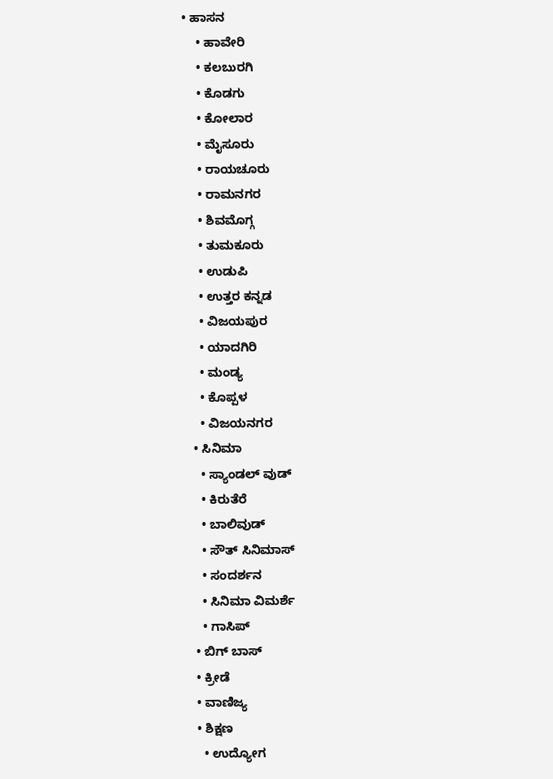• ಹಾಸನ
    • ಹಾವೇರಿ
    • ಕಲಬುರಗಿ
    • ಕೊಡಗು
    • ಕೋಲಾರ
    • ಮೈಸೂರು
    • ರಾಯಚೂರು
    • ರಾಮನಗರ
    • ಶಿವಮೊಗ್ಗ
    • ತುಮಕೂರು
    • ಉಡುಪಿ
    • ಉತ್ತರ ಕನ್ನಡ
    • ವಿಜಯಪುರ
    • ಯಾದಗಿರಿ
    • ಮಂಡ್ಯ
    • ಕೊಪ್ಪಳ
    • ವಿಜಯನಗರ
  • ಸಿನಿಮಾ
    • ಸ್ಯಾಂಡಲ್ ವುಡ್
    • ಕಿರುತೆರೆ
    • ಬಾಲಿವುಡ್
    • ಸೌತ್ ಸಿನಿಮಾಸ್
    • ಸಂದರ್ಶನ
    • ಸಿನಿಮಾ ವಿಮರ್ಶೆ
    • ಗಾಸಿಪ್
  • ಬಿಗ್ ಬಾಸ್
  • ಕ್ರೀಡೆ
  • ವಾಣಿಜ್ಯ
  • ಶಿಕ್ಷಣ
    • ಉದ್ಯೋಗ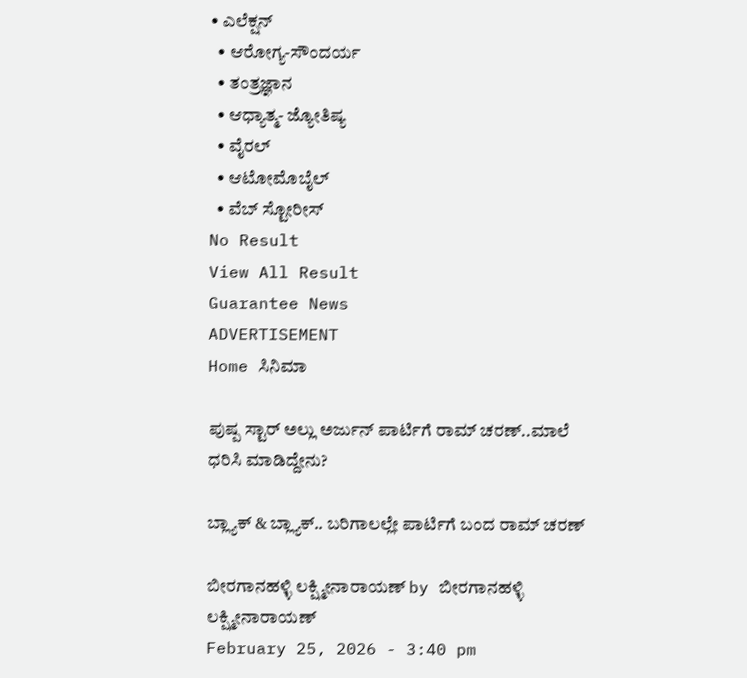• ಎಲೆಕ್ಷನ್
  • ಆರೋಗ್ಯ-ಸೌಂದರ್ಯ
  • ತಂತ್ರಜ್ಞಾನ
  • ಆಧ್ಯಾತ್ಮ- ಜ್ಯೋತಿಷ್ಯ
  • ವೈರಲ್
  • ಆಟೋಮೊಬೈಲ್
  • ವೆಬ್ ಸ್ಟೋರೀಸ್
No Result
View All Result
Guarantee News
ADVERTISEMENT
Home ಸಿನಿಮಾ

ಪುಷ್ಪ ಸ್ಟಾರ್ ಅಲ್ಲು ಅರ್ಜುನ್ ಪಾರ್ಟಿಗೆ ರಾಮ್ ಚರಣ್..ಮಾಲೆ ಧರಿಸಿ ಮಾಡಿದ್ದೇನು?

ಬ್ಲ್ಯಾಕ್ & ಬ್ಲ್ಯಾಕ್.. ಬರಿಗಾಲಲ್ಲೇ ಪಾರ್ಟಿಗೆ ಬಂದ ರಾಮ್ ಚರಣ್

ಬೀರಗಾನಹಳ್ಳಿ ಲಕ್ಷ್ಮೀನಾರಾಯಣ್ by ಬೀರಗಾನಹಳ್ಳಿ ಲಕ್ಷ್ಮೀನಾರಾಯಣ್
February 25, 2026 - 3:40 pm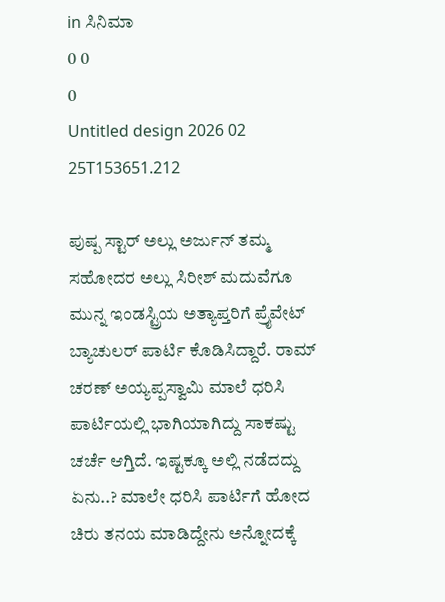in ಸಿನಿಮಾ
0 0
0
Untitled design 2026 02 25T153651.212

ಪುಷ್ಪ ಸ್ಟಾರ್ ಅಲ್ಲು ಅರ್ಜುನ್ ತಮ್ಮ ಸಹೋದರ ಅಲ್ಲು ಸಿರೀಶ್ ಮದುವೆಗೂ ಮುನ್ನ ಇಂಡಸ್ಟ್ರಿಯ ಅತ್ಯಾಪ್ತರಿಗೆ ಪ್ರೈವೇಟ್ ಬ್ಯಾಚುಲರ್ ಪಾರ್ಟಿ ಕೊಡಿಸಿದ್ದಾರೆ. ರಾಮ್ ಚರಣ್ ಅಯ್ಯಪ್ಪಸ್ವಾಮಿ ಮಾಲೆ ಧರಿಸಿ ಪಾರ್ಟಿಯಲ್ಲಿ ಭಾಗಿಯಾಗಿದ್ದು ಸಾಕಷ್ಟು ಚರ್ಚೆ ಆಗ್ತಿದೆ. ಇಷ್ಟಕ್ಕೂ ಅಲ್ಲಿ ನಡೆದದ್ದು ಏನು..? ಮಾಲೇ ಧರಿಸಿ ಪಾರ್ಟಿಗೆ ಹೋದ ಚಿರು ತನಯ ಮಾಡಿದ್ದೇನು ಅನ್ನೋದಕ್ಕೆ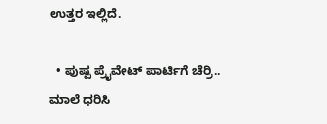ಉತ್ತರ ಇಲ್ಲಿದೆ.

  • ಪುಷ್ಪ ಪ್ರೈವೇಟ್ ಪಾರ್ಟಿಗೆ ಚೆರ್ರಿ.. ಮಾಲೆ ಧರಿಸಿ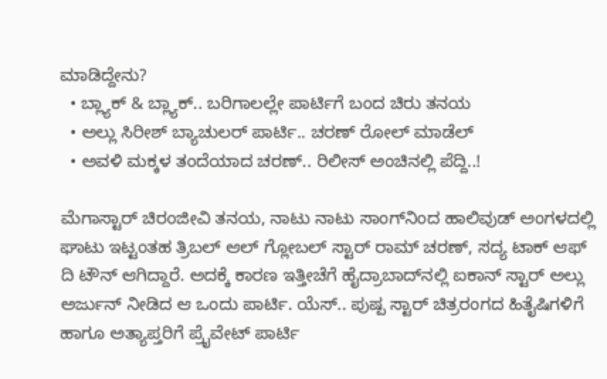ಮಾಡಿದ್ದೇನು?
  • ಬ್ಲ್ಯಾಕ್ & ಬ್ಲ್ಯಾಕ್.. ಬರಿಗಾಲಲ್ಲೇ ಪಾರ್ಟಿಗೆ ಬಂದ ಚಿರು ತನಯ
  • ಅಲ್ಲು ಸಿರೀಶ್ ಬ್ಯಾಚುಲರ್ ಪಾರ್ಟಿ.. ಚರಣ್ ರೋಲ್ ಮಾಡೆಲ್
  • ಅವಳಿ ಮಕ್ಕಳ ತಂದೆಯಾದ ಚರಣ್.. ರಿಲೀಸ್ ಅಂಚಿನಲ್ಲಿ ಪೆದ್ದಿ..!

ಮೆಗಾಸ್ಟಾರ್ ಚಿರಂಜೀವಿ ತನಯ, ನಾಟು ನಾಟು ಸಾಂಗ್‌ನಿಂದ ಹಾಲಿವುಡ್‌ ಅಂಗಳದಲ್ಲಿ ಘಾಟು ಇಟ್ಟಂತಹ ತ್ರಿಬಲ್ ಆಲ್ ಗ್ಲೋಬಲ್ ಸ್ಟಾರ್ ರಾಮ್ ಚರಣ್, ಸದ್ಯ ಟಾಕ್ ಆಫ್ ದಿ ಟೌನ್ ಆಗಿದ್ದಾರೆ. ಅದಕ್ಕೆ ಕಾರಣ ಇತ್ತೀಚೆಗೆ ಹೈದ್ರಾಬಾದ್‌‌ನಲ್ಲಿ ಐಕಾನ್ ಸ್ಟಾರ್ ಅಲ್ಲು ಅರ್ಜುನ್ ನೀಡಿದ ಆ ಒಂದು ಪಾರ್ಟಿ. ಯೆಸ್.. ಪುಷ್ಪ ಸ್ಟಾರ್ ಚಿತ್ರರಂಗದ ಹಿತೈಷಿಗಳಿಗೆ ಹಾಗೂ ಅತ್ಯಾಪ್ತರಿಗೆ ಪ್ರೈವೇಟ್ ಪಾರ್ಟಿ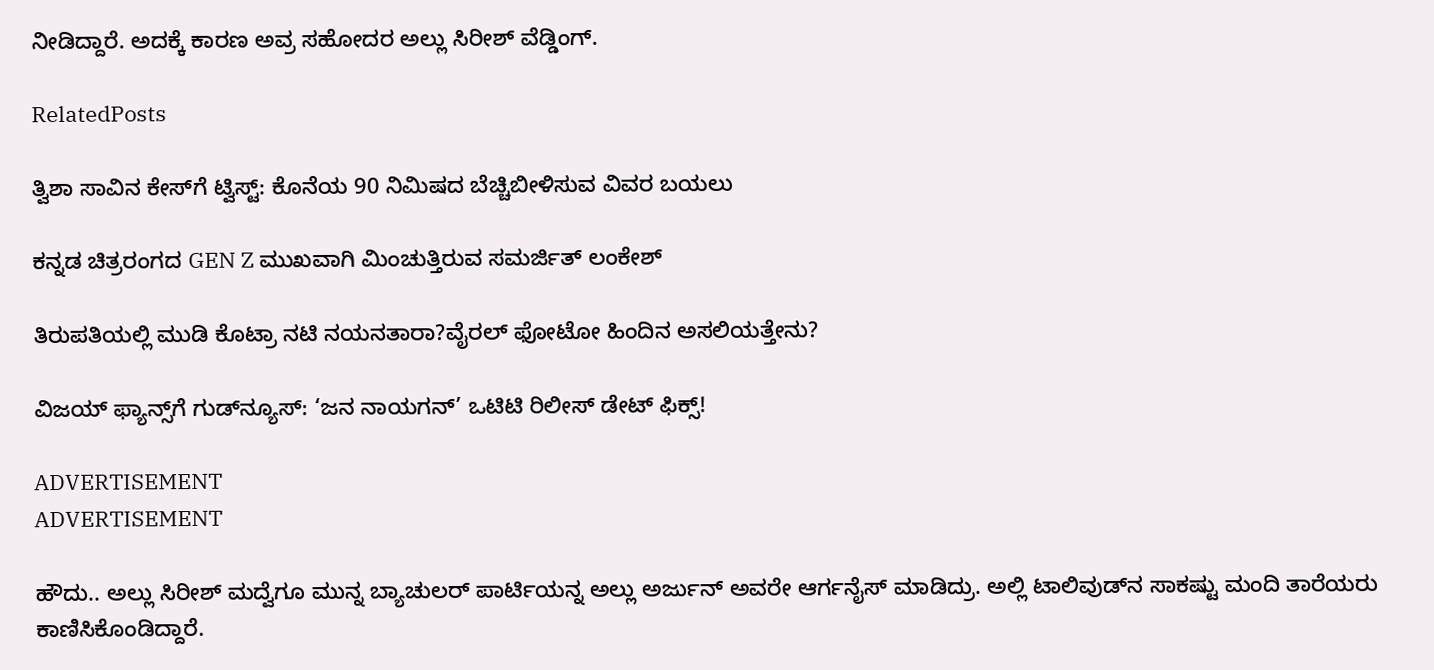ನೀಡಿದ್ದಾರೆ. ಅದಕ್ಕೆ ಕಾರಣ ಅವ್ರ ಸಹೋದರ ಅಲ್ಲು ಸಿರೀಶ್ ವೆಡ್ಡಿಂಗ್.

RelatedPosts

ತ್ವಿಶಾ ಸಾವಿನ ಕೇಸ್‌ಗೆ ಟ್ವಿಸ್ಟ್: ಕೊನೆಯ 90 ನಿಮಿಷದ ಬೆಚ್ಚಿಬೀಳಿಸುವ ವಿವರ ಬಯಲು

ಕನ್ನಡ ಚಿತ್ರರಂಗದ GEN Z ಮುಖವಾಗಿ ಮಿಂಚುತ್ತಿರುವ ಸಮರ್ಜಿತ್ ಲಂಕೇಶ್

ತಿರುಪತಿಯಲ್ಲಿ ಮುಡಿ ಕೊಟ್ರಾ ನಟಿ ನಯನತಾರಾ?ವೈರಲ್ ಫೋಟೋ ಹಿಂದಿನ ಅಸಲಿಯತ್ತೇನು?

ವಿಜಯ್ ಫ್ಯಾನ್ಸ್‌ಗೆ ಗುಡ್‌ನ್ಯೂಸ್: ‘ಜನ ನಾಯಗನ್’ ಒಟಿಟಿ ರಿಲೀಸ್ ಡೇಟ್ ಫಿಕ್ಸ್!

ADVERTISEMENT
ADVERTISEMENT

ಹೌದು.. ಅಲ್ಲು ಸಿರೀಶ್ ಮದ್ವೆಗೂ ಮುನ್ನ ಬ್ಯಾಚುಲರ್ ಪಾರ್ಟಿಯನ್ನ ಅಲ್ಲು ಅರ್ಜುನ್ ಅವರೇ ಆರ್ಗನೈಸ್ ಮಾಡಿದ್ರು. ಅಲ್ಲಿ ಟಾಲಿವುಡ್‌ನ ಸಾಕಷ್ಟು ಮಂದಿ ತಾರೆಯರು ಕಾಣಿಸಿಕೊಂಡಿದ್ದಾರೆ.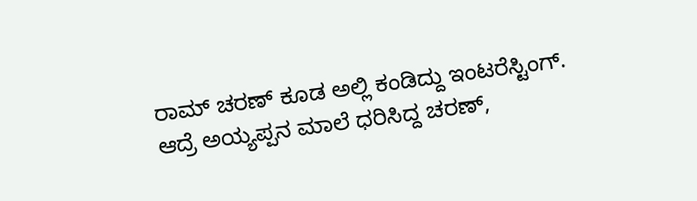ರಾಮ್ ಚರಣ್ ಕೂಡ ಅಲ್ಲಿ ಕಂಡಿದ್ದು ಇಂಟರೆಸ್ಟಿಂಗ್. ಆದ್ರೆ ಅಯ್ಯಪ್ಪನ ಮಾಲೆ ಧರಿಸಿದ್ದ ಚರಣ್,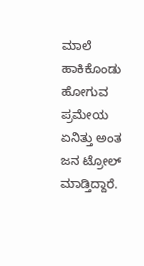ಮಾಲೆ ಹಾಕಿಕೊಂಡು ಹೋಗುವ ಪ್ರಮೇಯ ಏನಿತ್ತು ಅಂತ ಜನ ಟ್ರೋಲ್ ಮಾಡ್ತಿದ್ದಾರೆ.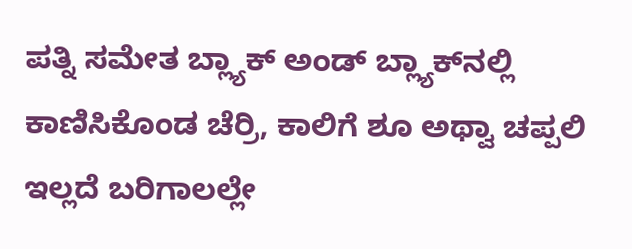ಪತ್ನಿ ಸಮೇತ ಬ್ಲ್ಯಾಕ್ ಅಂಡ್ ಬ್ಲ್ಯಾಕ್‌‌ನಲ್ಲಿ ಕಾಣಿಸಿಕೊಂಡ ಚೆರ್ರಿ, ಕಾಲಿಗೆ ಶೂ ಅಥ್ವಾ ಚಪ್ಪಲಿ ಇಲ್ಲದೆ ಬರಿಗಾಲಲ್ಲೇ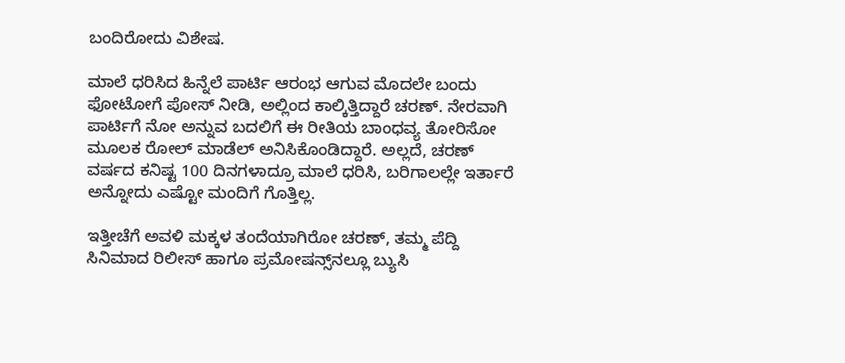ಬಂದಿರೋದು ವಿಶೇಷ.

ಮಾಲೆ ಧರಿಸಿದ ಹಿನ್ನೆಲೆ ಪಾರ್ಟಿ ಆರಂಭ ಆಗುವ ಮೊದಲೇ ಬಂದು ಫೋಟೋಗೆ ಪೋಸ್ ನೀಡಿ, ಅಲ್ಲಿಂದ ಕಾಲ್ಕಿತ್ತಿದ್ದಾರೆ ಚರಣ್. ನೇರವಾಗಿ ಪಾರ್ಟಿಗೆ ನೋ ಅನ್ನುವ ಬದಲಿಗೆ ಈ ರೀತಿಯ ಬಾಂಧವ್ಯ ತೋರಿಸೋ ಮೂಲಕ ರೋಲ್ ಮಾಡೆಲ್ ಅನಿಸಿಕೊಂಡಿದ್ದಾರೆ. ಅಲ್ಲದೆ, ಚರಣ್ ವರ್ಷದ ಕನಿಷ್ಟ 100 ದಿನಗಳಾದ್ರೂ ಮಾಲೆ ಧರಿಸಿ, ಬರಿಗಾಲಲ್ಲೇ ಇರ್ತಾರೆ ಅನ್ನೋದು ಎಷ್ಟೋ ಮಂದಿಗೆ ಗೊತ್ತಿಲ್ಲ.

ಇತ್ತೀಚೆಗೆ ಅವಳಿ ಮಕ್ಕಳ ತಂದೆಯಾಗಿರೋ ಚರಣ್, ತಮ್ಮ ಪೆದ್ದಿ ಸಿನಿಮಾದ ರಿಲೀಸ್‌‌ ಹಾಗೂ ಪ್ರಮೋಷನ್ಸ್‌‌ನಲ್ಲೂ ಬ್ಯುಸಿ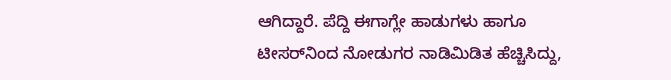ಆಗಿದ್ದಾರೆ. ಪೆದ್ದಿ ಈಗಾಗ್ಲೇ ಹಾಡುಗಳು ಹಾಗೂ ಟೀಸರ್‌ನಿಂದ ನೋಡುಗರ ನಾಡಿಮಿಡಿತ ಹೆಚ್ಚಿಸಿದ್ದು,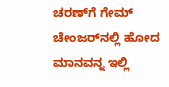ಚರಣ್‌ಗೆ ಗೇಮ್ ಚೇಂಜರ್‌‌ನಲ್ಲಿ ಹೋದ ಮಾನವನ್ನ ಇಲ್ಲಿ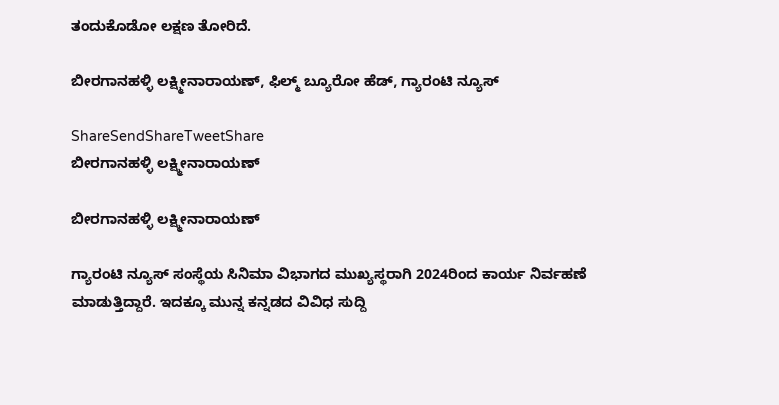ತಂದುಕೊಡೋ ಲಕ್ಷಣ ತೋರಿದೆ.

ಬೀರಗಾನಹಳ್ಳಿ ಲಕ್ಷ್ಮೀನಾರಾಯಣ್, ಫಿಲ್ಮ್ ಬ್ಯೂರೋ ಹೆಡ್, ಗ್ಯಾರಂಟಿ ನ್ಯೂಸ್

ShareSendShareTweetShare
ಬೀರಗಾನಹಳ್ಳಿ ಲಕ್ಷ್ಮೀನಾರಾಯಣ್

ಬೀರಗಾನಹಳ್ಳಿ ಲಕ್ಷ್ಮೀನಾರಾಯಣ್

ಗ್ಯಾರಂಟಿ ನ್ಯೂಸ್ ಸಂಸ್ಥೆಯ ಸಿನಿಮಾ ವಿಭಾಗದ ಮುಖ್ಯಸ್ಥರಾಗಿ 2024ರಿಂದ ಕಾರ್ಯ ನಿರ್ವಹಣೆ ಮಾಡುತ್ತಿದ್ದಾರೆ. ಇದಕ್ಕೂ ಮುನ್ನ ಕನ್ನಡದ ವಿವಿಧ ಸುದ್ದಿ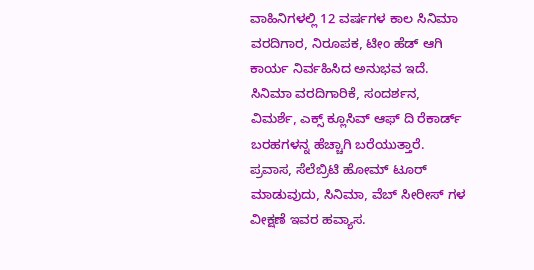ವಾಹಿನಿಗಳಲ್ಲಿ 12 ವರ್ಷಗಳ ಕಾಲ ಸಿನಿಮಾ ವರದಿಗಾರ, ನಿರೂಪಕ, ಟೀಂ ಹೆಡ್ ಆಗಿ ಕಾರ್ಯ ನಿರ್ವಹಿಸಿದ ಅನುಭವ ಇದೆ. ಸಿನಿಮಾ ವರದಿಗಾರಿಕೆ, ಸಂದರ್ಶನ, ವಿಮರ್ಶೆ, ಎಕ್ಸ್ ಕ್ಲೂಸಿವ್ ಆಫ್ ದಿ ರೆಕಾರ್ಡ್ ಬರಹಗಳನ್ನ ಹೆಚ್ಚಾಗಿ ಬರೆಯುತ್ತಾರೆ. ಪ್ರವಾಸ, ಸೆಲೆಬ್ರಿಟಿ ಹೋಮ್ ಟೂರ್ ಮಾಡುವುದು, ಸಿನಿಮಾ, ವೆಬ್ ಸೀರೀಸ್ ಗಳ ವೀಕ್ಷಣೆ ಇವರ ಹವ್ಯಾಸ.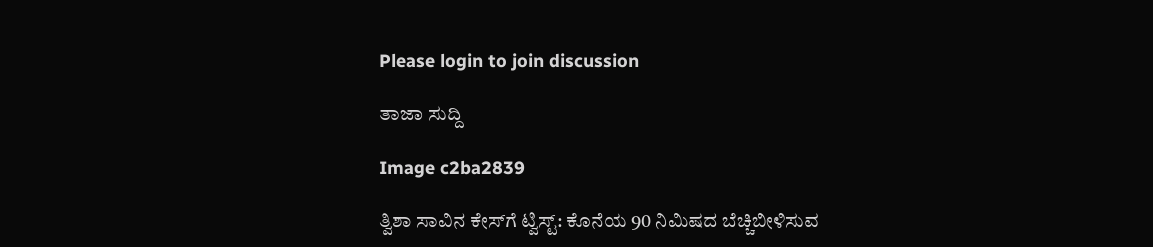Please login to join discussion

ತಾಜಾ ಸುದ್ದಿ

Image c2ba2839

ತ್ವಿಶಾ ಸಾವಿನ ಕೇಸ್‌ಗೆ ಟ್ವಿಸ್ಟ್: ಕೊನೆಯ 90 ನಿಮಿಷದ ಬೆಚ್ಚಿಬೀಳಿಸುವ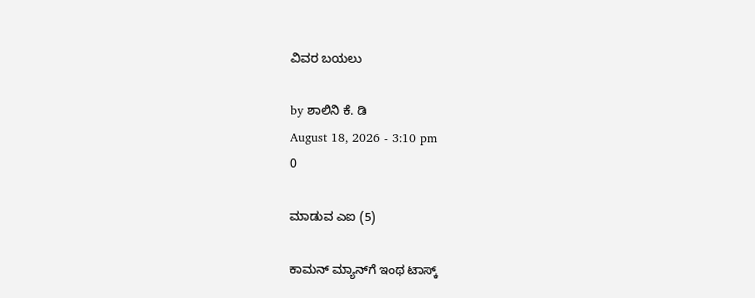ವಿವರ ಬಯಲು

by ಶಾಲಿನಿ ಕೆ. ಡಿ
August 18, 2026 - 3:10 pm
0

ಮಾಡುವ ಎಐ (5)

ಕಾಮನ್ ಮ್ಯಾನ್‌ಗೆ ಇಂಥ ಟಾಸ್ಕ್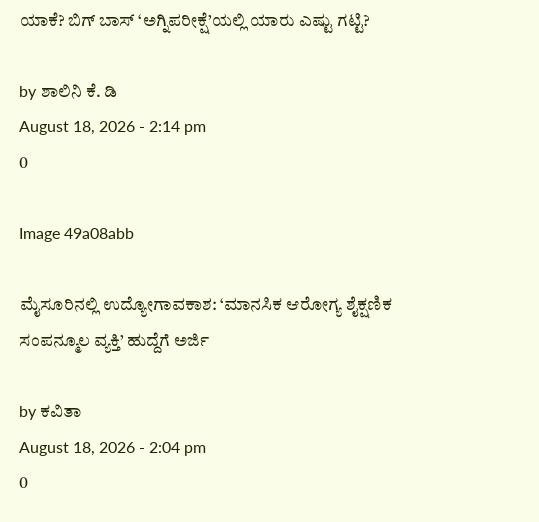ಯಾಕೆ? ಬಿಗ್ ಬಾಸ್ ‘ಅಗ್ನಿಪರೀಕ್ಷೆ’ಯಲ್ಲಿ ಯಾರು ಎಷ್ಟು ಗಟ್ಟಿ?

by ಶಾಲಿನಿ ಕೆ. ಡಿ
August 18, 2026 - 2:14 pm
0

Image 49a08abb

ಮೈಸೂರಿನಲ್ಲಿ ಉದ್ಯೋಗಾವಕಾಶ: ‘ಮಾನಸಿಕ ಆರೋಗ್ಯ ಶೈಕ್ಷಣಿಕ ಸಂಪನ್ಮೂಲ ವ್ಯಕ್ತಿ’ ಹುದ್ದೆಗೆ ಅರ್ಜಿ

by ಕವಿತಾ
August 18, 2026 - 2:04 pm
0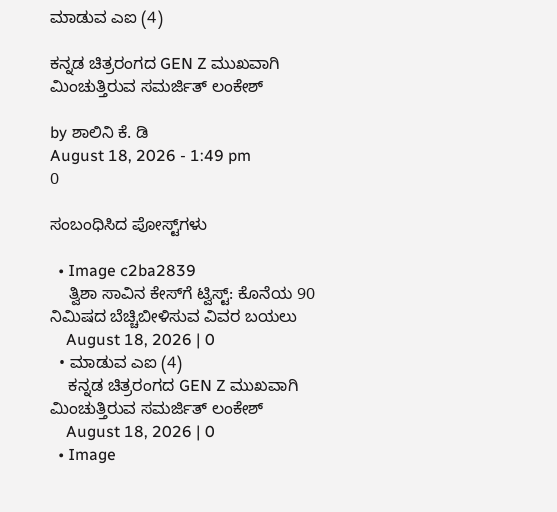ಮಾಡುವ ಎಐ (4)

ಕನ್ನಡ ಚಿತ್ರರಂಗದ GEN Z ಮುಖವಾಗಿ ಮಿಂಚುತ್ತಿರುವ ಸಮರ್ಜಿತ್ ಲಂಕೇಶ್

by ಶಾಲಿನಿ ಕೆ. ಡಿ
August 18, 2026 - 1:49 pm
0

ಸಂಬಂಧಿಸಿದ ಪೋಸ್ಟ್‌ಗಳು

  • Image c2ba2839
    ತ್ವಿಶಾ ಸಾವಿನ ಕೇಸ್‌ಗೆ ಟ್ವಿಸ್ಟ್: ಕೊನೆಯ 90 ನಿಮಿಷದ ಬೆಚ್ಚಿಬೀಳಿಸುವ ವಿವರ ಬಯಲು
    August 18, 2026 | 0
  • ಮಾಡುವ ಎಐ (4)
    ಕನ್ನಡ ಚಿತ್ರರಂಗದ GEN Z ಮುಖವಾಗಿ ಮಿಂಚುತ್ತಿರುವ ಸಮರ್ಜಿತ್ ಲಂಕೇಶ್
    August 18, 2026 | 0
  • Image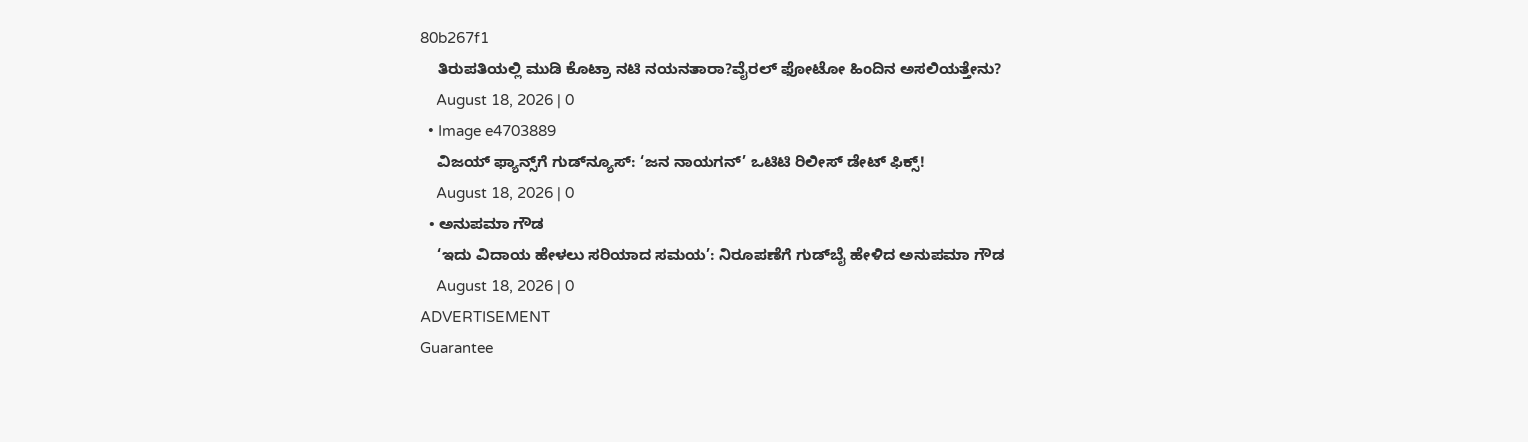80b267f1
    ತಿರುಪತಿಯಲ್ಲಿ ಮುಡಿ ಕೊಟ್ರಾ ನಟಿ ನಯನತಾರಾ?ವೈರಲ್ ಫೋಟೋ ಹಿಂದಿನ ಅಸಲಿಯತ್ತೇನು?
    August 18, 2026 | 0
  • Image e4703889
    ವಿಜಯ್ ಫ್ಯಾನ್ಸ್‌ಗೆ ಗುಡ್‌ನ್ಯೂಸ್: ‘ಜನ ನಾಯಗನ್’ ಒಟಿಟಿ ರಿಲೀಸ್ ಡೇಟ್ ಫಿಕ್ಸ್!
    August 18, 2026 | 0
  • ಅನುಪಮಾ ಗೌಡ
    ‘ಇದು ವಿದಾಯ ಹೇಳಲು ಸರಿಯಾದ ಸಮಯ’: ನಿರೂಪಣೆಗೆ ಗುಡ್‌ಬೈ ಹೇಳಿದ ಅನುಪಮಾ ಗೌಡ
    August 18, 2026 | 0
ADVERTISEMENT
Guarantee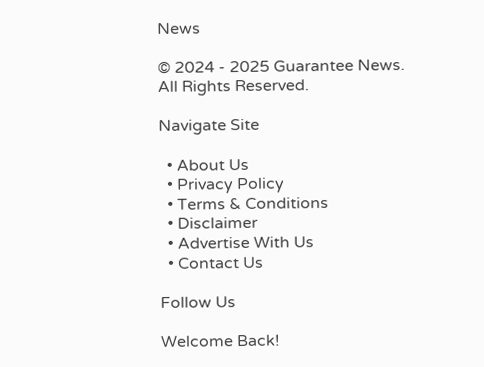News

© 2024 - 2025 Guarantee News. All Rights Reserved.

Navigate Site

  • About Us
  • Privacy Policy
  • Terms & Conditions
  • Disclaimer
  • Advertise With Us
  • Contact Us

Follow Us

Welcome Back!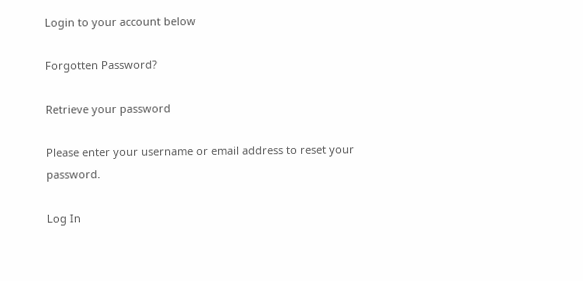Login to your account below

Forgotten Password?

Retrieve your password

Please enter your username or email address to reset your password.

Log In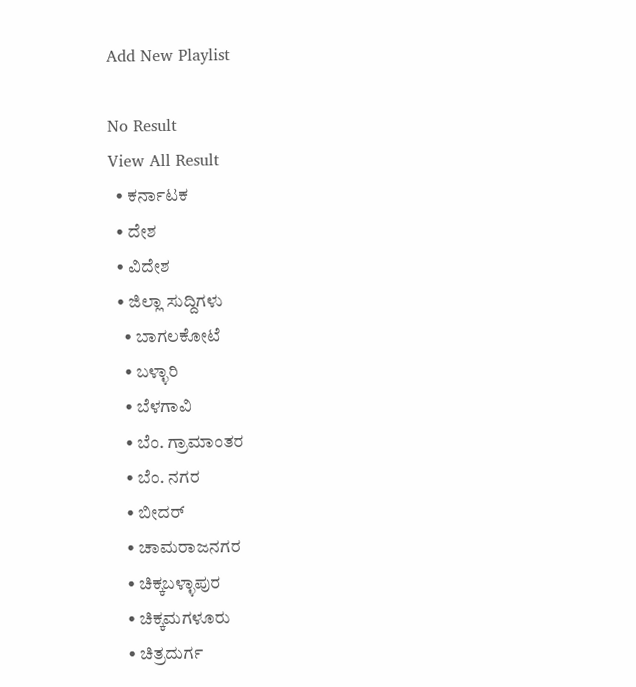Add New Playlist

No Result
View All Result
  • ಕರ್ನಾಟಕ
  • ದೇಶ
  • ವಿದೇಶ
  • ಜಿಲ್ಲಾ ಸುದ್ದಿಗಳು
    • ಬಾಗಲಕೋಟೆ
    • ಬಳ್ಳಾರಿ
    • ಬೆಳಗಾವಿ
    • ಬೆಂ. ಗ್ರಾಮಾಂತರ
    • ಬೆಂ. ನಗರ
    • ಬೀದರ್
    • ಚಾಮರಾಜನಗರ
    • ಚಿಕ್ಕಬಳ್ಳಾಪುರ
    • ಚಿಕ್ಕಮಗಳೂರು
    • ಚಿತ್ರದುರ್ಗ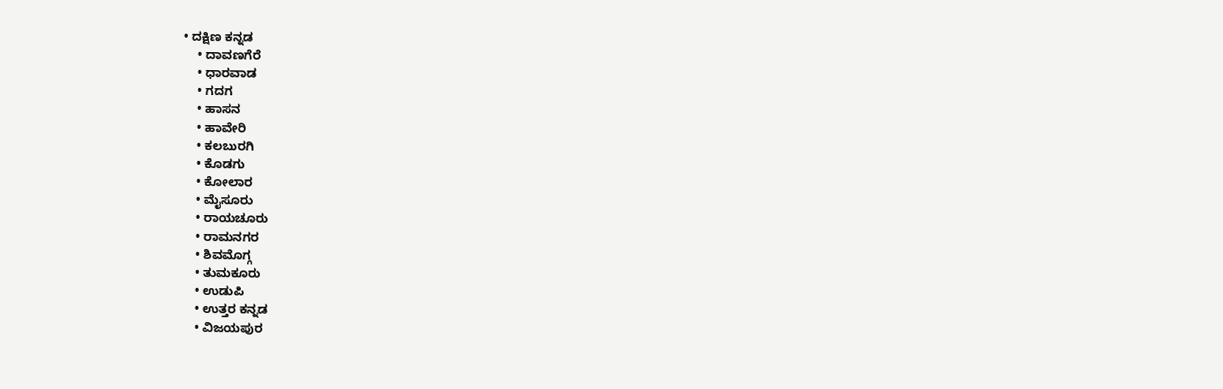• ದಕ್ಷಿಣ ಕನ್ನಡ
    • ದಾವಣಗೆರೆ
    • ಧಾರವಾಡ
    • ಗದಗ
    • ಹಾಸನ
    • ಹಾವೇರಿ
    • ಕಲಬುರಗಿ
    • ಕೊಡಗು
    • ಕೋಲಾರ
    • ಮೈಸೂರು
    • ರಾಯಚೂರು
    • ರಾಮನಗರ
    • ಶಿವಮೊಗ್ಗ
    • ತುಮಕೂರು
    • ಉಡುಪಿ
    • ಉತ್ತರ ಕನ್ನಡ
    • ವಿಜಯಪುರ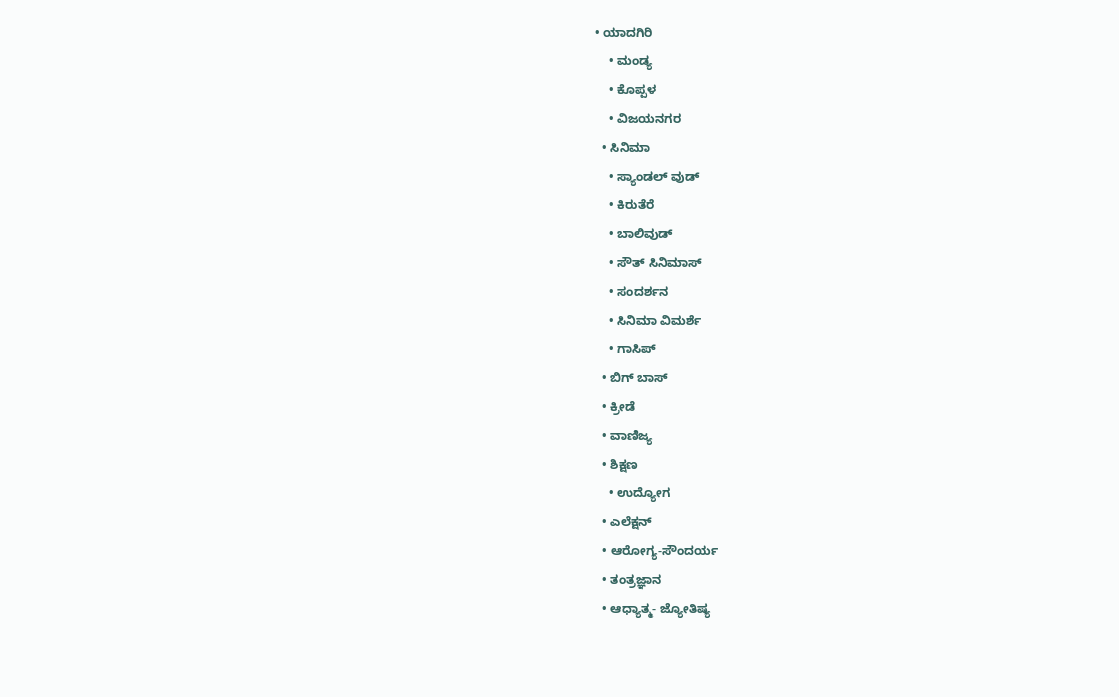• ಯಾದಗಿರಿ
    • ಮಂಡ್ಯ
    • ಕೊಪ್ಪಳ
    • ವಿಜಯನಗರ
  • ಸಿನಿಮಾ
    • ಸ್ಯಾಂಡಲ್ ವುಡ್
    • ಕಿರುತೆರೆ
    • ಬಾಲಿವುಡ್
    • ಸೌತ್ ಸಿನಿಮಾಸ್
    • ಸಂದರ್ಶನ
    • ಸಿನಿಮಾ ವಿಮರ್ಶೆ
    • ಗಾಸಿಪ್
  • ಬಿಗ್ ಬಾಸ್
  • ಕ್ರೀಡೆ
  • ವಾಣಿಜ್ಯ
  • ಶಿಕ್ಷಣ
    • ಉದ್ಯೋಗ
  • ಎಲೆಕ್ಷನ್
  • ಆರೋಗ್ಯ-ಸೌಂದರ್ಯ
  • ತಂತ್ರಜ್ಞಾನ
  • ಆಧ್ಯಾತ್ಮ- ಜ್ಯೋತಿಷ್ಯ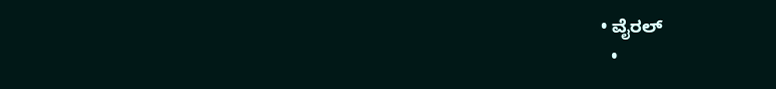• ವೈರಲ್
  •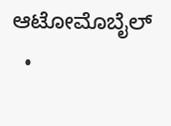ಆಟೋಮೊಬೈಲ್
  •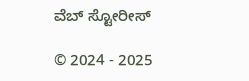ವೆಬ್ ಸ್ಟೋರೀಸ್

© 2024 - 2025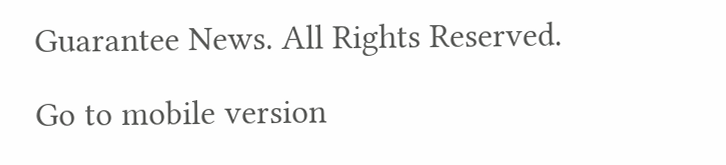Guarantee News. All Rights Reserved.

Go to mobile version